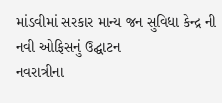માંડવીમાં સરકાર માન્ય જન સુવિધા કેન્દ્ર ની નવી ઓફિસનું ઉદ્ઘાટન
નવરાત્રીના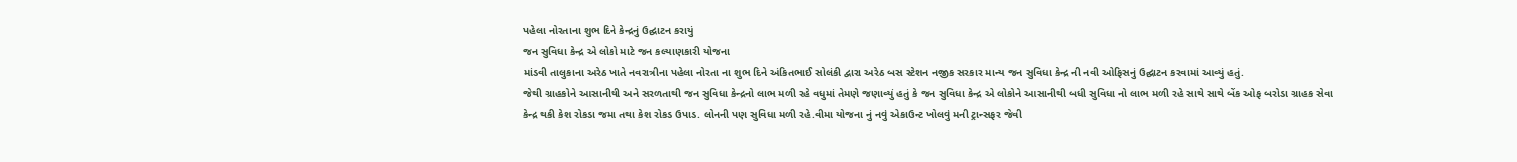પહેલા નોરતાના શુભ દિને કેન્દ્રનું ઉદ્ઘાટન કરાયું
જન સુવિધા કેન્દ્ર એ લોકો માટે જન કલ્યાણકારી યોજના
માંડવી તાલુકાના અરેઠ ખાતે નવરાત્રીના પહેલા નોરતા ના શુભ દિને અંકિતભાઈ સોલંકી દ્વારા અરેઠ બસ સ્ટેશન નજીક સરકાર માન્ય જન સુવિધા કેન્દ્ર ની નવી ઓફિસનું ઉદ્ઘાટન કરવામાં આવ્યું હતું.
જેથી ગ્રાહકોને આસાનીથી અને સરળતાથી જન સુવિધા કેન્દ્રનો લાભ મળી રહે વધુમાં તેમણે જણાવ્યું હતું કે જન સુવિધા કેન્દ્ર એ લોકોને આસાનીથી બધી સુવિધા નો લાભ મળી રહે સાથે સાથે બેંક ઓફ બરોડા ગ્રાહક સેવા કેન્દ્ર થકી કેશ રોકડા જમા તથા કેશ રોકડ ઉપાડ. લોનની પણ સુવિધા મળી રહે.વીમા યોજના નું નવું એકાઉન્ટ ખોલવું મની ટ્રાન્સફર જેવી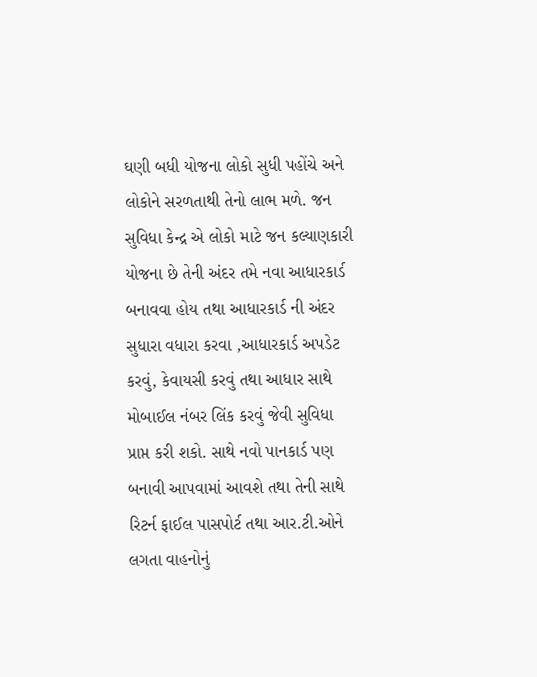ઘણી બધી યોજના લોકો સુધી પહોંચે અને લોકોને સરળતાથી તેનો લાભ મળે. જન સુવિધા કેન્દ્ર એ લોકો માટે જન કલ્યાણકારી યોજના છે તેની અંદર તમે નવા આધારકાર્ડ બનાવવા હોય તથા આધારકાર્ડ ની અંદર સુધારા વધારા કરવા ,આધારકાર્ડ અપડેટ કરવું, કેવાયસી કરવું તથા આધાર સાથે મોબાઈલ નંબર લિંક કરવું જેવી સુવિધા પ્રાપ્ત કરી શકો. સાથે નવો પાનકાર્ડ પણ બનાવી આપવામાં આવશે તથા તેની સાથે રિટર્ન ફાઈલ પાસપોર્ટ તથા આર.ટી.ઓને લગતા વાહનોનું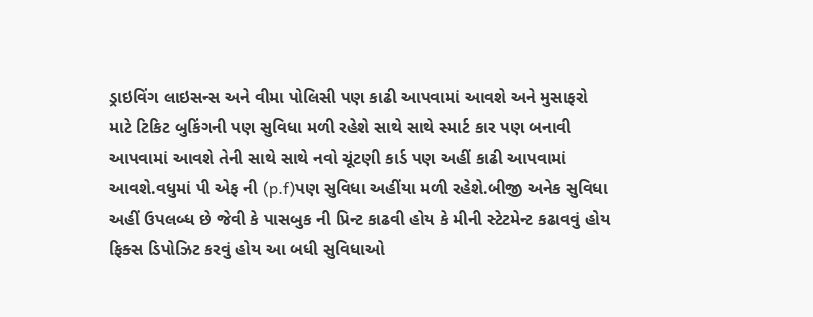ડ્રાઇવિંગ લાઇસન્સ અને વીમા પોલિસી પણ કાઢી આપવામાં આવશે અને મુસાફરો માટે ટિકિટ બુકિંગની પણ સુવિધા મળી રહેશે સાથે સાથે સ્માર્ટ કાર પણ બનાવી આપવામાં આવશે તેની સાથે સાથે નવો ચૂંટણી કાર્ડ પણ અહીં કાઢી આપવામાં આવશે.વધુમાં પી એફ ની (p.f)પણ સુવિધા અહીંયા મળી રહેશે.બીજી અનેક સુવિધા અહીં ઉપલબ્ધ છે જેવી કે પાસબુક ની પ્રિન્ટ કાઢવી હોય કે મીની સ્ટેટમેન્ટ કઢાવવું હોય ફિક્સ ડિપોઝિટ કરવું હોય આ બધી સુવિધાઓ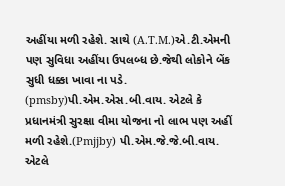અહીંયા મળી રહેશે. સાથે (A.T.M.)એ.ટી.એમની પણ સુવિધા અહીંયા ઉપલબ્ધ છે.જેથી લોકોને બેંક સુધી ધક્કા ખાવા ના પડે. (pmsby)પી.એમ.એસ.બી.વાય. એટલે કે પ્રધાનમંત્રી સુરક્ષા વીમા યોજના નો લાભ પણ અહીં મળી રહેશે.(Pmjjby) પી.એમ.જે.જે.બી.વાય. એટલે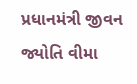પ્રધાનમંત્રી જીવન જ્યોતિ વીમા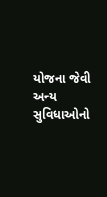યોજના જેવી અન્ય સુવિધાઓનો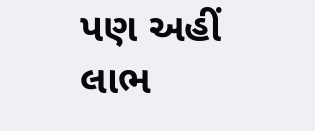પણ અહીં લાભ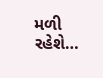મળી રહેશે…